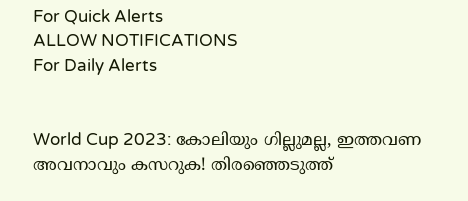For Quick Alerts
ALLOW NOTIFICATIONS
For Daily Alerts


World Cup 2023: കോലിയും ഗില്ലുമല്ല, ഇത്തവണ അവനാവും കസറുക! തിരഞ്ഞെടുത്ത്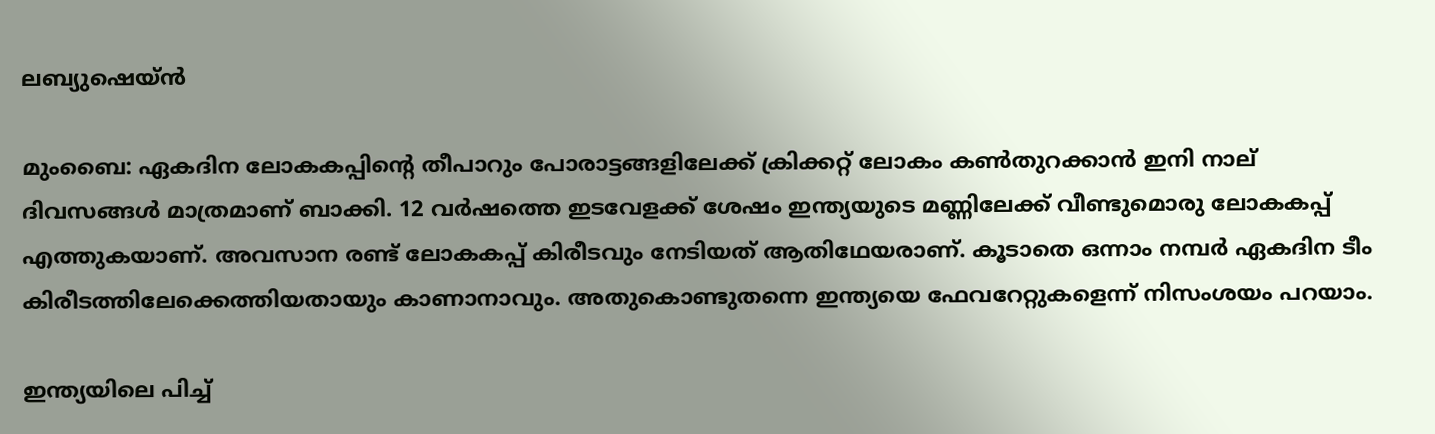ലബ്യുഷെയ്ന്‍

മുംബൈ: ഏകദിന ലോകകപ്പിന്റെ തീപാറും പോരാട്ടങ്ങളിലേക്ക് ക്രിക്കറ്റ് ലോകം കണ്‍തുറക്കാന്‍ ഇനി നാല് ദിവസങ്ങള്‍ മാത്രമാണ് ബാക്കി. 12 വര്‍ഷത്തെ ഇടവേളക്ക് ശേഷം ഇന്ത്യയുടെ മണ്ണിലേക്ക് വീണ്ടുമൊരു ലോകകപ്പ് എത്തുകയാണ്. അവസാന രണ്ട് ലോകകപ്പ് കിരീടവും നേടിയത് ആതിഥേയരാണ്. കൂടാതെ ഒന്നാം നമ്പര്‍ ഏകദിന ടീം കിരീടത്തിലേക്കെത്തിയതായും കാണാനാവും. അതുകൊണ്ടുതന്നെ ഇന്ത്യയെ ഫേവറേറ്റുകളെന്ന് നിസംശയം പറയാം.

ഇന്ത്യയിലെ പിച്ച്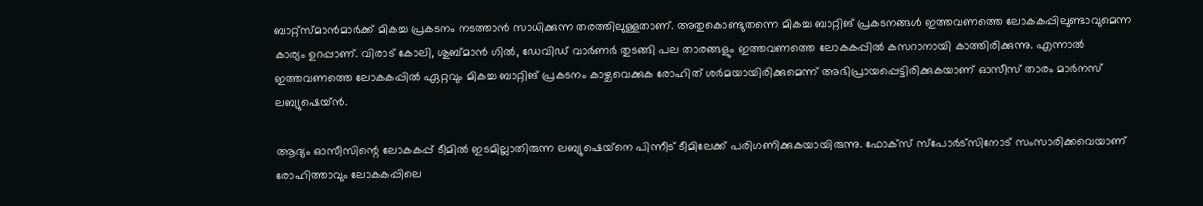ബാറ്റ്‌സ്മാന്‍മാര്‍ക്ക് മികച്ച പ്രകടനം നടത്താന്‍ സാധിക്കുന്ന തരത്തിലുള്ളതാണ്. അതുകൊണ്ടുതന്നെ മികച്ച ബാറ്റിങ് പ്രകടനങ്ങള്‍ ഇത്തവണത്തെ ലോകകപ്പിലുണ്ടാവുമെന്ന കാര്യം ഉറപ്പാണ്. വിരാട് കോലി, ശുബ്മാന്‍ ഗില്‍, ഡേവിഡ് വാര്‍ണര്‍ തുടങ്ങി പല താരങ്ങളും ഇത്തവണത്തെ ലോകകപ്പില്‍ കസറാനായി കാത്തിരിക്കുന്നു. എന്നാല്‍ ഇത്തവണത്തെ ലോകകപ്പില്‍ ഏറ്റവും മികച്ച ബാറ്റിങ് പ്രകടനം കാഴ്ചവെക്കുക രോഹിത് ശര്‍മയായിരിക്കുമെന്ന് അഭിപ്രായപ്പെട്ടിരിക്കുകയാണ് ഓസീസ് താരം മാര്‍നസ് ലബ്യുഷെയ്ന്‍.

ആദ്യം ഓസീസിന്റെ ലോകകപ്പ് ടീമില്‍ ഇടമില്ലാതിരുന്ന ലബ്യുഷെയ്‌നെ പിന്നീട് ടീമിലേക്ക് പരിഗണിക്കുകയായിരുന്നു. ഫോക്‌സ് സ്‌പോര്‍ട്‌സിനോട് സംസാരിക്കവെയാണ് രോഹിത്താവും ലോകകപ്പിലെ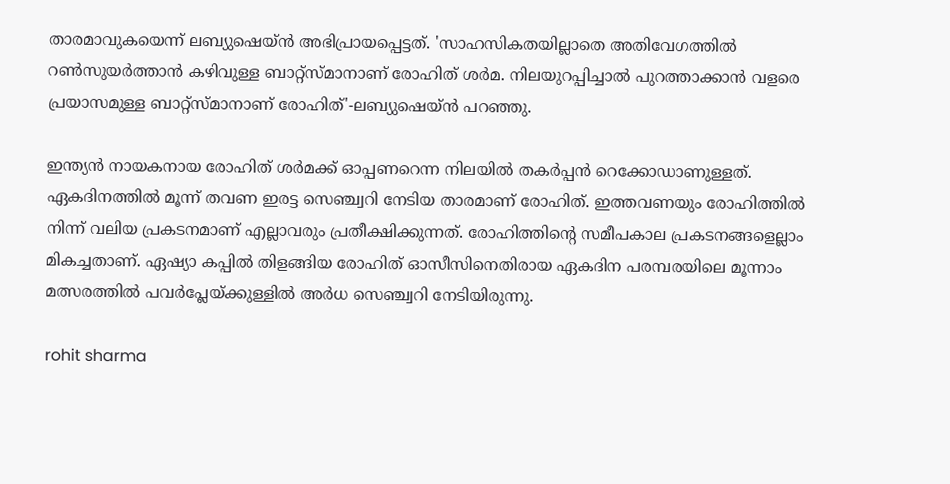താരമാവുകയെന്ന് ലബ്യുഷെയ്ന്‍ അഭിപ്രായപ്പെട്ടത്. 'സാഹസികതയില്ലാതെ അതിവേഗത്തില്‍ റണ്‍സുയര്‍ത്താന്‍ കഴിവുള്ള ബാറ്റ്‌സ്മാനാണ് രോഹിത് ശര്‍മ. നിലയുറപ്പിച്ചാല്‍ പുറത്താക്കാന്‍ വളരെ പ്രയാസമുള്ള ബാറ്റ്‌സ്മാനാണ് രോഹിത്'-ലബ്യുഷെയ്ന്‍ പറഞ്ഞു.

ഇന്ത്യന്‍ നായകനായ രോഹിത് ശര്‍മക്ക് ഓപ്പണറെന്ന നിലയില്‍ തകര്‍പ്പന്‍ റെക്കോഡാണുള്ളത്. ഏകദിനത്തില്‍ മൂന്ന് തവണ ഇരട്ട സെഞ്ച്വറി നേടിയ താരമാണ് രോഹിത്. ഇത്തവണയും രോഹിത്തില്‍ നിന്ന് വലിയ പ്രകടനമാണ് എല്ലാവരും പ്രതീക്ഷിക്കുന്നത്. രോഹിത്തിന്റെ സമീപകാല പ്രകടനങ്ങളെല്ലാം മികച്ചതാണ്. ഏഷ്യാ കപ്പില്‍ തിളങ്ങിയ രോഹിത് ഓസീസിനെതിരായ ഏകദിന പരമ്പരയിലെ മൂന്നാം മത്സരത്തില്‍ പവര്‍പ്ലേയ്ക്കുള്ളില്‍ അര്‍ധ സെഞ്ച്വറി നേടിയിരുന്നു.

rohit sharma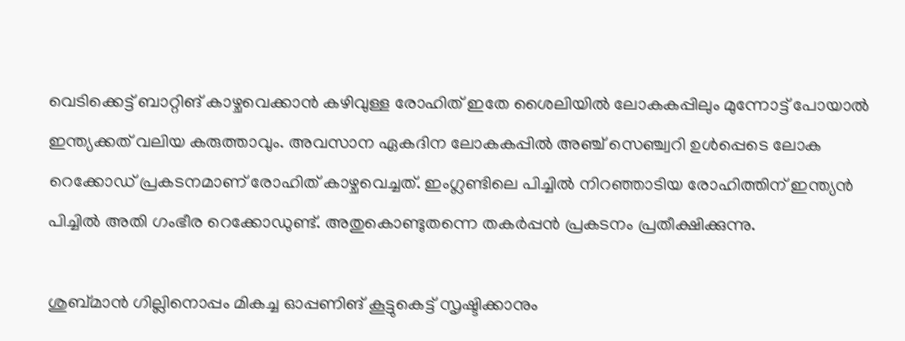വെടിക്കെട്ട് ബാറ്റിങ് കാഴ്ചവെക്കാന്‍ കഴിവുള്ള രോഹിത് ഇതേ ശൈലിയില്‍ ലോകകപ്പിലും മുന്നോട്ട് പോയാല്‍ ഇന്ത്യക്കത് വലിയ കരുത്താവും. അവസാന ഏകദിന ലോകകപ്പില്‍ അഞ്ച് സെഞ്ച്വറി ഉള്‍പ്പെടെ ലോക റെക്കോഡ് പ്രകടനമാണ് രോഹിത് കാഴ്ചവെച്ചത്. ഇംഗ്ലണ്ടിലെ പിച്ചില്‍ നിറഞ്ഞാടിയ രോഹിത്തിന് ഇന്ത്യന്‍ പിച്ചില്‍ അതി ഗംഭീര റെക്കോഡുണ്ട്. അതുകൊണ്ടുതന്നെ തകര്‍പ്പന്‍ പ്രകടനം പ്രതീക്ഷിക്കുന്നു.

ശുബ്മാന്‍ ഗില്ലിനൊപ്പം മികച്ച ഓപ്പണിങ് കൂട്ടുകെട്ട് സൃഷ്ടിക്കാനും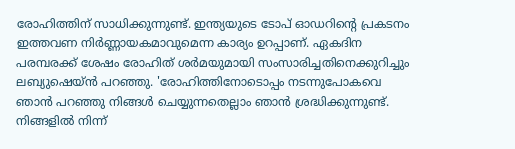രോഹിത്തിന് സാധിക്കുന്നുണ്ട്. ഇന്ത്യയുടെ ടോപ് ഓഡറിന്റെ പ്രകടനം ഇത്തവണ നിര്‍ണ്ണായകമാവുമെന്ന കാര്യം ഉറപ്പാണ്. ഏകദിന പരമ്പരക്ക് ശേഷം രോഹിത് ശര്‍മയുമായി സംസാരിച്ചതിനെക്കുറിച്ചും ലബ്യുഷെയ്ന്‍ പറഞ്ഞു. 'രോഹിത്തിനോടൊപ്പം നടന്നുപോകവെ ഞാന്‍ പറഞ്ഞു നിങ്ങള്‍ ചെയ്യുന്നതെല്ലാം ഞാന്‍ ശ്രദ്ധിക്കുന്നുണ്ട്. നിങ്ങളില്‍ നിന്ന്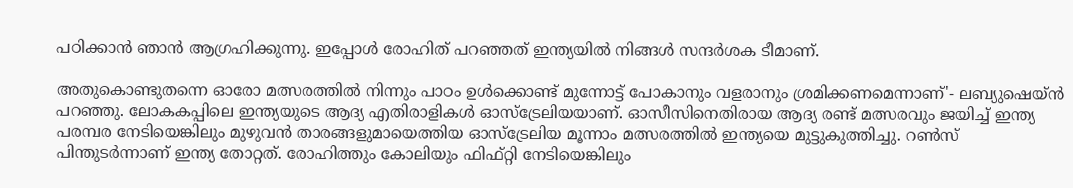പഠിക്കാന്‍ ഞാന്‍ ആഗ്രഹിക്കുന്നു. ഇപ്പോള്‍ രോഹിത് പറഞ്ഞത് ഇന്ത്യയില്‍ നിങ്ങള്‍ സന്ദര്‍ശക ടീമാണ്.

അതുകൊണ്ടുതന്നെ ഓരോ മത്സരത്തില്‍ നിന്നും പാഠം ഉള്‍ക്കൊണ്ട് മുന്നോട്ട് പോകാനും വളരാനും ശ്രമിക്കണമെന്നാണ്'- ലബ്യുഷെയ്ന്‍ പറഞ്ഞു. ലോകകപ്പിലെ ഇന്ത്യയുടെ ആദ്യ എതിരാളികള്‍ ഓസ്‌ട്രേലിയയാണ്. ഓസീസിനെതിരായ ആദ്യ രണ്ട് മത്സരവും ജയിച്ച് ഇന്ത്യ പരമ്പര നേടിയെങ്കിലും മുഴുവന്‍ താരങ്ങളുമായെത്തിയ ഓസ്‌ട്രേലിയ മൂന്നാം മത്സരത്തില്‍ ഇന്ത്യയെ മുട്ടുകുത്തിച്ചു. റണ്‍സ് പിന്തുടര്‍ന്നാണ് ഇന്ത്യ തോറ്റത്. രോഹിത്തും കോലിയും ഫിഫ്റ്റി നേടിയെങ്കിലും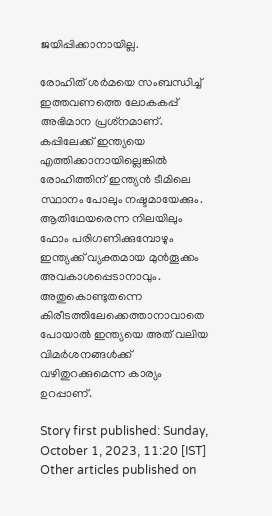ജയിപ്പിക്കാനായില്ല.

രോഹിത് ശര്‍മയെ സംബന്ധിച്ച് ഇത്തവണത്തെ ലോകകപ്പ് അഭിമാന പ്രശ്‌നമാണ്. കപ്പിലേക്ക് ഇന്ത്യയെ എത്തിക്കാനായില്ലെങ്കില്‍ രോഹിത്തിന് ഇന്ത്യന്‍ ടീമിലെ സ്ഥാനം പോലും നഷ്ടമായേക്കും. ആതിഥേയരെന്ന നിലയിലും ഫോം പരിഗണിക്കുമ്പോഴും ഇന്ത്യക്ക് വ്യക്തമായ മുന്‍തൂക്കം അവകാശപ്പെടാനാവും. അതുകൊണ്ടുതന്നെ കിരീടത്തിലേക്കെത്താനാവാതെ പോയാല്‍ ഇന്ത്യയെ അത് വലിയ വിമര്‍ശനങ്ങള്‍ക്ക് വഴിതുറക്കുമെന്ന കാര്യം ഉറപ്പാണ്.

Story first published: Sunday, October 1, 2023, 11:20 [IST]
Other articles published on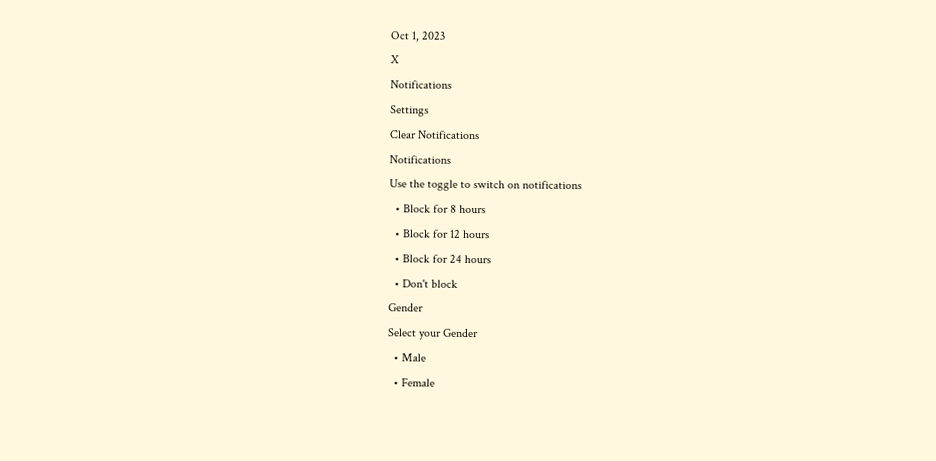Oct 1, 2023
X
Notifications
Settings
Clear Notifications
Notifications
Use the toggle to switch on notifications
  • Block for 8 hours
  • Block for 12 hours
  • Block for 24 hours
  • Don't block
Gender
Select your Gender
  • Male
  • Female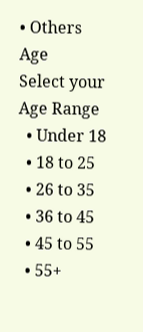• Others
Age
Select your Age Range
  • Under 18
  • 18 to 25
  • 26 to 35
  • 36 to 45
  • 45 to 55
  • 55+